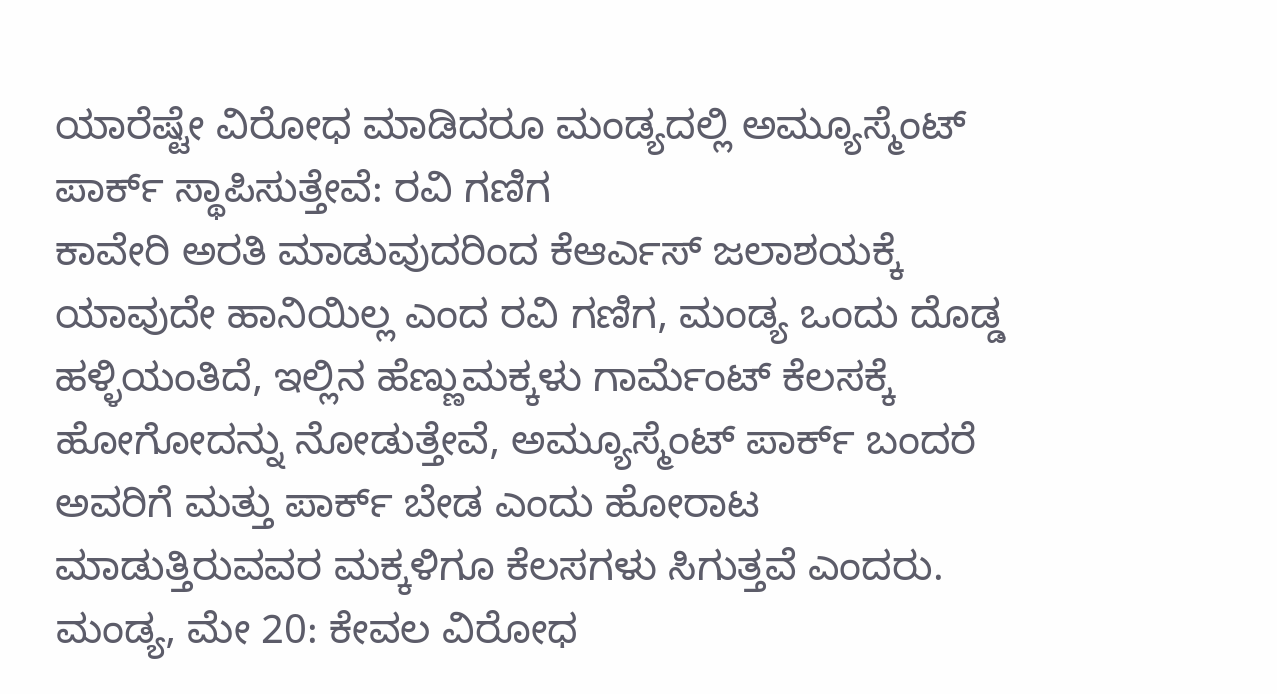ಯಾರೆಷ್ಟೇ ವಿರೋಧ ಮಾಡಿದರೂ ಮಂಡ್ಯದಲ್ಲಿ ಅಮ್ಯೂಸ್ಮೆಂಟ್ ಪಾರ್ಕ್ ಸ್ಥಾಪಿಸುತ್ತೇವೆ: ರವಿ ಗಣಿಗ
ಕಾವೇರಿ ಅರತಿ ಮಾಡುವುದರಿಂದ ಕೆಆರ್ಎಸ್ ಜಲಾಶಯಕ್ಕೆ ಯಾವುದೇ ಹಾನಿಯಿಲ್ಲ ಎಂದ ರವಿ ಗಣಿಗ, ಮಂಡ್ಯ ಒಂದು ದೊಡ್ಡ ಹಳ್ಳಿಯಂತಿದೆ, ಇಲ್ಲಿನ ಹೆಣ್ಣುಮಕ್ಕಳು ಗಾರ್ಮೆಂಟ್ ಕೆಲಸಕ್ಕೆ ಹೋಗೋದನ್ನು ನೋಡುತ್ತೇವೆ, ಅಮ್ಯೂಸ್ಮೆಂಟ್ ಪಾರ್ಕ್ ಬಂದರೆ ಅವರಿಗೆ ಮತ್ತು ಪಾರ್ಕ್ ಬೇಡ ಎಂದು ಹೋರಾಟ ಮಾಡುತ್ತಿರುವವರ ಮಕ್ಕಳಿಗೂ ಕೆಲಸಗಳು ಸಿಗುತ್ತವೆ ಎಂದರು.
ಮಂಡ್ಯ, ಮೇ 20: ಕೇವಲ ವಿರೋಧ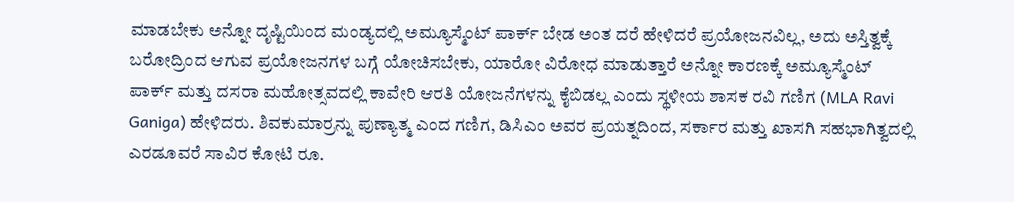ಮಾಡಬೇಕು ಅನ್ನೋ ದೃಷ್ಟಿಯಿಂದ ಮಂಡ್ಯದಲ್ಲಿ ಅಮ್ಯೂಸ್ಮೆಂಟ್ ಪಾರ್ಕ್ ಬೇಡ ಅಂತ ದರೆ ಹೇಳಿದರೆ ಪ್ರಯೋಜನವಿಲ್ಲ, ಅದು ಅಸ್ತಿತ್ವಕ್ಕೆ ಬರೋದ್ರಿಂದ ಆಗುವ ಪ್ರಯೋಜನಗಳ ಬಗ್ಗೆ ಯೋಚಿಸಬೇಕು, ಯಾರೋ ವಿರೋಧ ಮಾಡುತ್ತಾರೆ ಅನ್ನೋ ಕಾರಣಕ್ಕೆ ಅಮ್ಯೂಸ್ಮೆಂಟ್ ಪಾರ್ಕ್ ಮತ್ತು ದಸರಾ ಮಹೋತ್ಸವದಲ್ಲಿ ಕಾವೇರಿ ಆರತಿ ಯೋಜನೆಗಳನ್ನು ಕೈಬಿಡಲ್ಲ ಎಂದು ಸ್ಥಳೀಯ ಶಾಸಕ ರವಿ ಗಣಿಗ (MLA Ravi Ganiga) ಹೇಳಿದರು. ಶಿವಕುಮಾರ್ರನ್ನು ಪುಣ್ಯಾತ್ಮ ಎಂದ ಗಣಿಗ, ಡಿಸಿಎಂ ಅವರ ಪ್ರಯತ್ನದಿಂದ, ಸರ್ಕಾರ ಮತ್ತು ಖಾಸಗಿ ಸಹಭಾಗಿತ್ವದಲ್ಲಿ ಎರಡೂವರೆ ಸಾವಿರ ಕೋಟಿ ರೂ.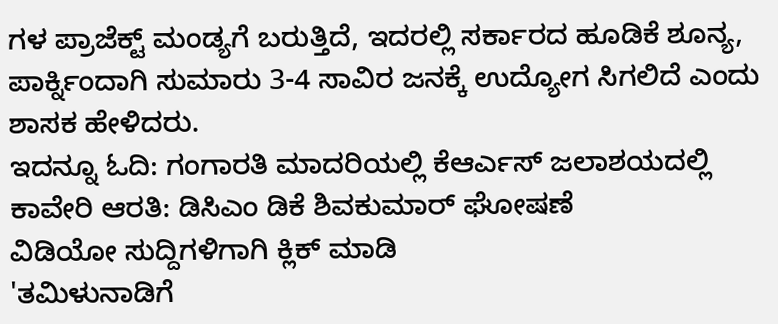ಗಳ ಪ್ರಾಜೆಕ್ಟ್ ಮಂಡ್ಯಗೆ ಬರುತ್ತಿದೆ, ಇದರಲ್ಲಿ ಸರ್ಕಾರದ ಹೂಡಿಕೆ ಶೂನ್ಯ, ಪಾರ್ಕ್ನಿಂದಾಗಿ ಸುಮಾರು 3-4 ಸಾವಿರ ಜನಕ್ಕೆ ಉದ್ಯೋಗ ಸಿಗಲಿದೆ ಎಂದು ಶಾಸಕ ಹೇಳಿದರು.
ಇದನ್ನೂ ಓದಿ: ಗಂಗಾರತಿ ಮಾದರಿಯಲ್ಲಿ ಕೆಆರ್ಎಸ್ ಜಲಾಶಯದಲ್ಲಿ ಕಾವೇರಿ ಆರತಿ: ಡಿಸಿಎಂ ಡಿಕೆ ಶಿವಕುಮಾರ್ ಘೋಷಣೆ
ವಿಡಿಯೋ ಸುದ್ದಿಗಳಿಗಾಗಿ ಕ್ಲಿಕ್ ಮಾಡಿ
'ತಮಿಳುನಾಡಿಗೆ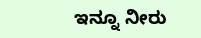ಇನ್ನೂ ನೀರು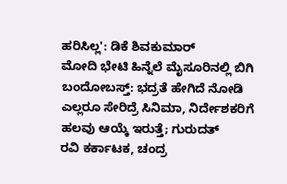ಹರಿಸಿಲ್ಲ': ಡಿಕೆ ಶಿವಕುಮಾರ್
ಮೋದಿ ಭೇಟಿ ಹಿನ್ನೆಲೆ ಮೈಸೂರಿನಲ್ಲಿ ಬಿಗಿ ಬಂದೋಬಸ್ತ್: ಭದ್ರತೆ ಹೇಗಿದೆ ನೋಡಿ
ಎಲ್ಲರೂ ಸೇರಿದ್ರೆ ಸಿನಿಮಾ, ನಿರ್ದೇಶಕರಿಗೆ ಹಲವು ಆಯ್ಕೆ ಇರುತ್ತೆ; ಗುರುದತ್
ರವಿ ಕರ್ಕಾಟಕ, ಚಂದ್ರ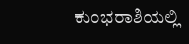ಕುಂಭರಾಶಿಯಲ್ಲಿ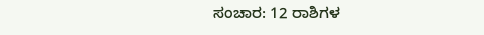ಸಂಚಾರ: 12 ರಾಶಿಗಳ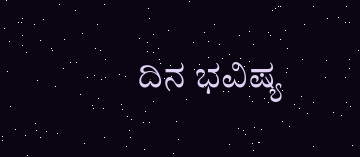ದಿನ ಭವಿಷ್ಯ